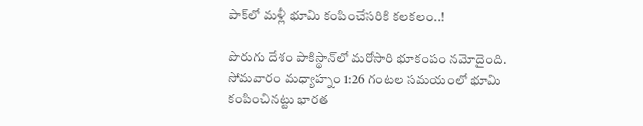పాక్‌లో మళ్లీ భూమి కంపించేసరికి కలకలం..!

పొరుగు దేశం పాకిస్థాన్‌లో మరోసారి భూకంపం నమోదైంది. సోమవారం మధ్యాహ్నం 1:26 గంటల సమయంలో భూమి కంపించినట్టు భారత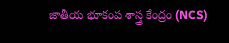జాతీయ భూకంప శాస్త్ర కేంద్రం (NCS)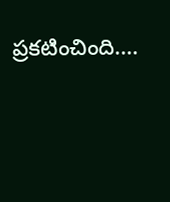ప్రకటించింది.…